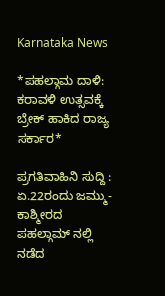Karnataka News

*ಪಹಲ್ಗಾಮ ದಾಳಿ: ಕರಾವಳಿ ಉತ್ಸವಕ್ಕೆ ಬ್ರೇಕ್ ಹಾಕಿದ ರಾಜ್ಯ ಸರ್ಕಾರ*

ಪ್ರಗತಿವಾಹಿನಿ ಸುದ್ದಿ : ಏ.22ರಂದು ಜಮ್ಮು-ಕಾಶ್ಮೀರದ ಪಹಲ್ಗಾಮ್‌ ನಲ್ಲಿ ನಡೆದ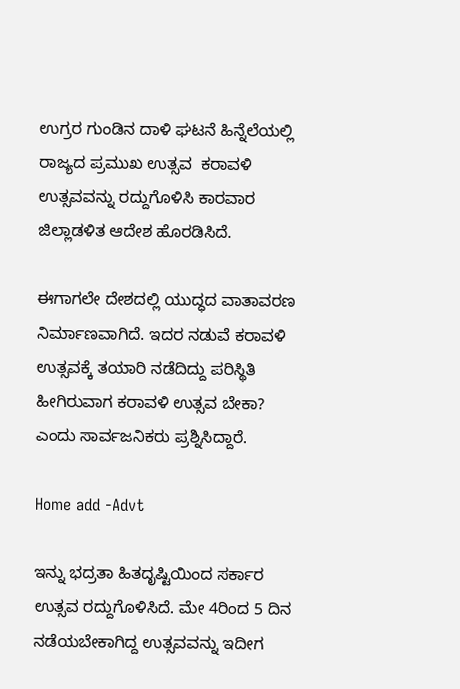ಉಗ್ರರ ಗುಂಡಿನ ದಾಳಿ ಘಟನೆ ಹಿನ್ನೆಲೆಯಲ್ಲಿ ರಾಜ್ಯದ ಪ್ರಮುಖ ಉತ್ಸವ  ಕರಾವಳಿ ಉತ್ಸವವನ್ನು ರದ್ದುಗೊಳಿಸಿ ಕಾರವಾರ ಜಿಲ್ಲಾಡಳಿತ ಆದೇಶ ಹೊರಡಿಸಿದೆ.

ಈಗಾಗಲೇ ದೇಶದಲ್ಲಿ ಯುದ್ಧದ ವಾತಾವರಣ ನಿರ್ಮಾಣವಾಗಿದೆ. ಇದರ ನಡುವೆ ಕರಾವಳಿ ಉತ್ಸವಕ್ಕೆ ತಯಾರಿ ನಡೆದಿದ್ದು ಪರಿಸ್ಥಿತಿ ಹೀಗಿರುವಾಗ ಕರಾವಳಿ ಉತ್ಸವ ಬೇಕಾ? ಎಂದು ಸಾರ್ವಜನಿಕರು ಪ್ರಶ್ನಿಸಿದ್ದಾರೆ.

Home add -Advt

ಇನ್ನು ಭದ್ರತಾ ಹಿತದೃಷ್ಟಿಯಿಂದ ಸರ್ಕಾರ ಉತ್ಸವ ರದ್ದುಗೊಳಿಸಿದೆ. ಮೇ 4ರಿಂದ 5 ದಿನ ನಡೆಯಬೇಕಾಗಿದ್ದ ಉತ್ಸವವನ್ನು ಇದೀಗ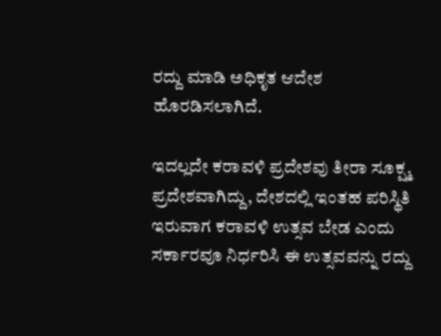ರದ್ದು ಮಾಡಿ ಅಧಿಕೃತ ಆದೇಶ ಹೊರಡಿಸಲಾಗಿದೆ.

ಇದಲ್ಲದೇ ಕರಾವಳಿ ಪ್ರದೇಶವು ತೀರಾ ಸೂಕ್ಷ್ಮ ಪ್ರದೇಶವಾಗಿದ್ದು, ದೇಶದಲ್ಲಿ ಇಂತಹ ಪರಿಸ್ಥಿತಿ ಇರುವಾಗ ಕರಾವಳಿ ಉತ್ಸವ ಬೇಡ ಎಂದು ಸರ್ಕಾರವೂ ನಿರ್ಧರಿಸಿ ಈ ಉತ್ಸವವನ್ನು ರದ್ದು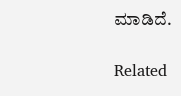ಮಾಡಿದೆ.

Related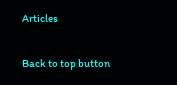Articles

Back to top button